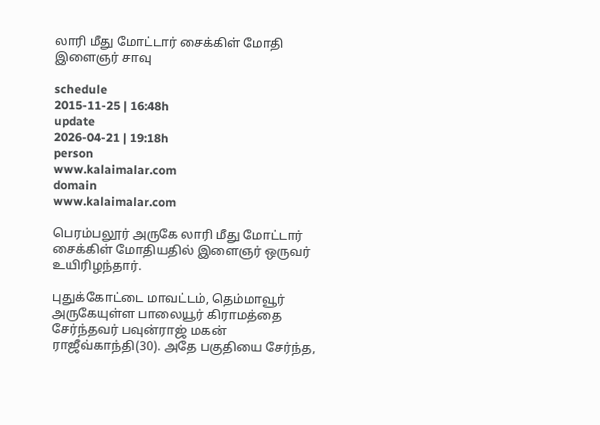லாரி மீது மோட்டார் சைக்கிள் மோதி இளைஞர் சாவு

schedule
2015-11-25 | 16:48h
update
2026-04-21 | 19:18h
person
www.kalaimalar.com
domain
www.kalaimalar.com

பெரம்பலூர் அருகே லாரி மீது மோட்டார் சைக்கிள் மோதியதில் இளைஞர் ஒருவர் உயிரிழந்தார்.

புதுக்கோட்டை மாவட்டம், தெம்மாவூர் அருகேயுள்ள பாலையூர் கிராமத்தை சேர்ந்தவர் பவுன்ராஜ் மகன் ராஜீவ்காந்தி(30). அதே பகுதியை சேர்ந்த,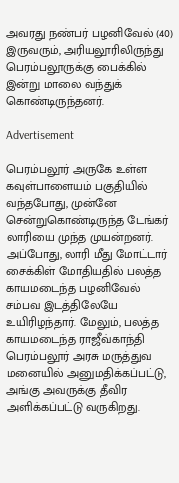அவரது நண்பர் பழனிவேல் (40) இருவரும், அரியலூரிலிருந்து பெரம்பலூருக்கு பைக்கில் இன்று மாலை வந்துக் கொண்டிருந்தனர்.

Advertisement

பெரம்பலூர் அருகே உள்ள கவுள்பாளையம் பகுதியில் வந்தபோது, முன்னே சென்றுகொண்டிருந்த டேங்கர் லாரியை முந்த முயன்றனர். அப்போது, லாரி மீது மோட்டார் சைக்கிள் மோதியதில் பலத்த காயமடைந்த பழனிவேல் சம்பவ இடத்திலேயே உயிரிழந்தார். மேலும், பலத்த காயமடைந்த ராஜீவ்காந்தி பெரம்பலூர் அரசு மருத்துவ மனையில் அனுமதிக்கப்பட்டு, அங்கு அவருக்கு தீவிர அளிக்கப்பட்டு வருகிறது.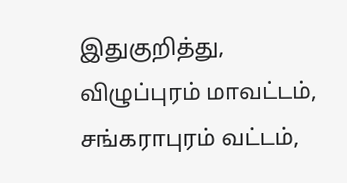இதுகுறித்து, விழுப்புரம் மாவட்டம், சங்கராபுரம் வட்டம்,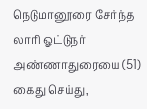நெடுமானூரை சேர்ந்த லாரி ஓட்டுநர் அண்ணாதுரையை (51) கைது செய்து,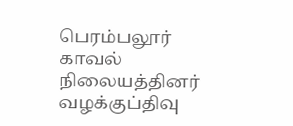பெரம்பலூர் காவல் நிலையத்தினர் வழக்குப்திவு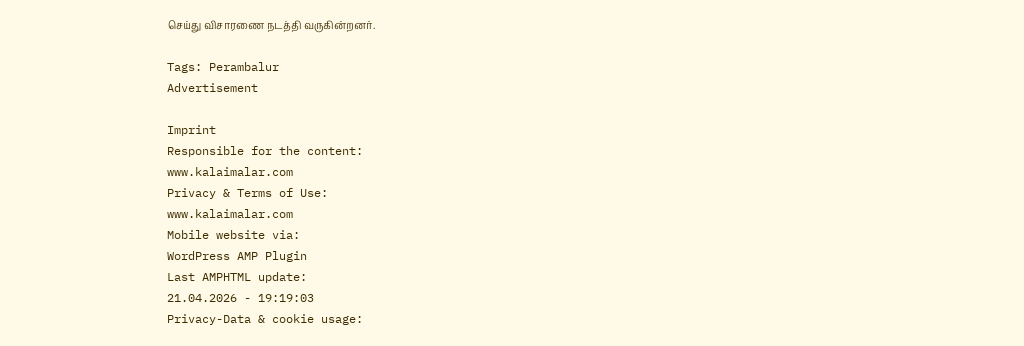செய்து விசாரணை நடத்தி வருகின்றனர்.

Tags: Perambalur
Advertisement

Imprint
Responsible for the content:
www.kalaimalar.com
Privacy & Terms of Use:
www.kalaimalar.com
Mobile website via:
WordPress AMP Plugin
Last AMPHTML update:
21.04.2026 - 19:19:03
Privacy-Data & cookie usage: